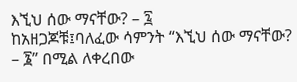እኚህ ሰው ማናቸው? – ፯
ከአዘጋጆቹ፤ባለፈው ሳምንት “እኚህ ሰው ማናቸው? – ፮” በሚል ለቀረበው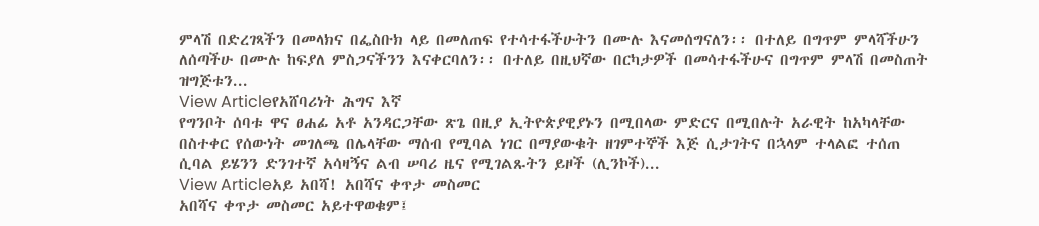ምላሽ በድረገጻችን በመላክና በፌስቡክ ላይ በመለጠፍ የተሳተፋችሁትን በሙሉ እናመሰግናለን፡፡ በተለይ በግጥም ምላሻችሁን ለሰጣችሁ በሙሉ ከፍያለ ምስጋናችንን እናቀርባለን፡፡ በተለይ በዚህኛው በርካታዎች በመሳተፋችሁና በግጥም ምላሽ በመስጠት ዝግጅቱን...
View Articleየአሸባሪነት ሕግና እኛ
የግንቦት ሰባቱ ዋና ፀሐፊ አቶ አንዳርጋቸው ጽጌ በዚያ ኢትዮጵያዊያኑን በሚበላው ምድርና በሚበሉት አራዊት ከአካላቸው በስተቀር የሰውነት መገለጫ በሌላቸው ማሰብ የሚባል ነገር በማያውቁት ዘገምተኞች እጅ ሲታገትና በኋላም ተላልፎ ተሰጠ ሲባል ይሄንን ድንገተኛ አሳዛኝና ልብ ሠባሪ ዜና የሚገልጹትን ይዞች (ሊንኮች)...
View Articleአይ አበሻ! አበሻና ቀጥታ መስመር
አበሻና ቀጥታ መስመር አይተዋወቁም፤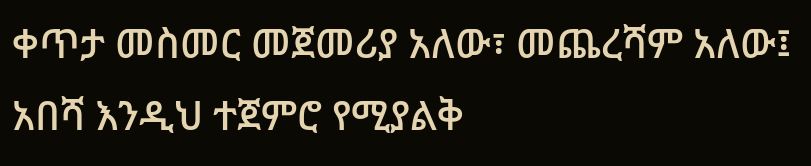ቀጥታ መስመር መጀመሪያ አለው፣ መጨረሻም አለው፤ አበሻ እንዲህ ተጀምሮ የሚያልቅ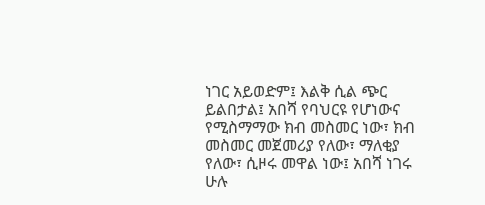ነገር አይወድም፤ እልቅ ሲል ጭር ይልበታል፤ አበሻ የባህርዩ የሆነውና የሚስማማው ክብ መስመር ነው፣ ክብ መስመር መጀመሪያ የለው፣ ማለቂያ የለው፣ ሲዞሩ መዋል ነው፤ አበሻ ነገሩ ሁሉ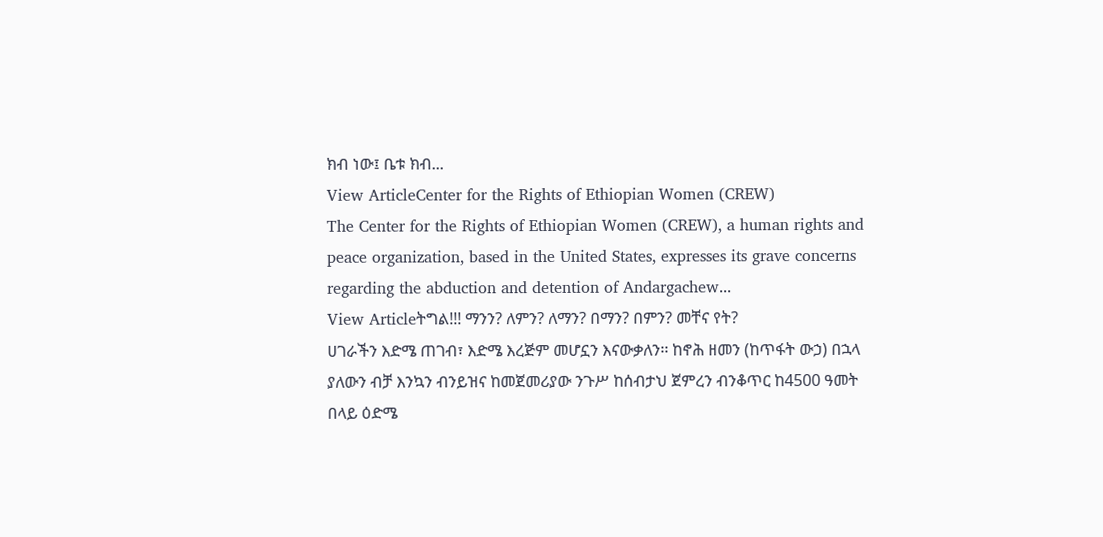ክብ ነው፤ ቤቱ ክብ...
View ArticleCenter for the Rights of Ethiopian Women (CREW)
The Center for the Rights of Ethiopian Women (CREW), a human rights and peace organization, based in the United States, expresses its grave concerns regarding the abduction and detention of Andargachew...
View Articleትግል!!! ማንን? ለምን? ለማን? በማን? በምን? መቸና የት?
ሀገራችን እድሜ ጠገብ፣ እድሜ እረጅም መሆኗን እናውቃለን፡፡ ከኖሕ ዘመን (ከጥፋት ውኃ) በኋላ ያለውን ብቻ እንኳን ብንይዝና ከመጀመሪያው ንጉሥ ከሰብታህ ጀምረን ብንቆጥር ከ4500 ዓመት በላይ ዕድሜ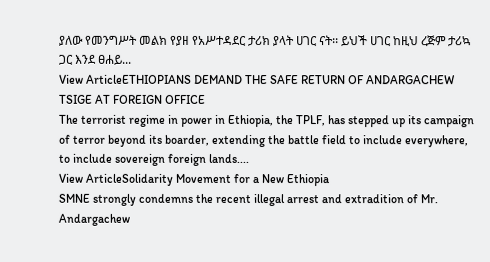ያለው የመንግሥት መልክ የያዘ የአሥተዳደር ታሪክ ያላት ሀገር ናት፡፡ ይህች ሀገር ከዚህ ረጅም ታሪኳ ጋር እንደ ፀሐይ...
View ArticleETHIOPIANS DEMAND THE SAFE RETURN OF ANDARGACHEW TSIGE AT FOREIGN OFFICE
The terrorist regime in power in Ethiopia, the TPLF, has stepped up its campaign of terror beyond its boarder, extending the battle field to include everywhere, to include sovereign foreign lands....
View ArticleSolidarity Movement for a New Ethiopia
SMNE strongly condemns the recent illegal arrest and extradition of Mr. Andargachew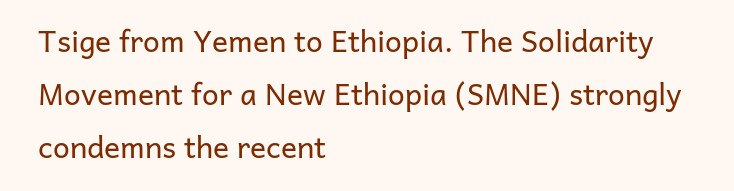Tsige from Yemen to Ethiopia. The Solidarity Movement for a New Ethiopia (SMNE) strongly condemns the recent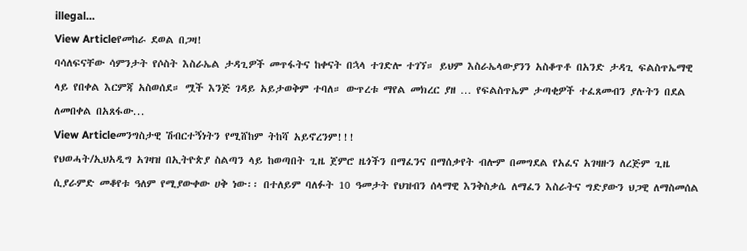illegal...
View Articleየመከራ ደወል በጋዛ!
ባሳለፍናቸው ሳምንታት የሶስት እስራኤል ታዳጊዎች መጥፋትና ከቀናት በኋላ ተገድሎ ተገኘ። ይህም እስራኤላውያንን አስቆጥቶ በአንድ ታዳጊ ፍልስጥኤማዊ ላይ የበቀል እርምጃ አስወሰደ። ሟች እንጅ ገዳይ አይታወቅም ተባለ። ውጥረቱ ማየል መክረር ያዘ … የፍልስጥኤም ታጣቂዎች ተፈጸመብን ያሉትን በደል ለመበቀል በአጸፋው...
View Articleመንግስታዊ ሽብርተኝነትን የሚሸከም ትከሻ አይኖረንም!!!
የህወሓት/ኢህአዲግ አገዛዝ በኢትዮጵያ ስልጣን ላይ ከወጣበት ጊዜ ጀምሮ ዜጎችን በማፈንና በማሰቃየት ብሎም በመግደል የአፈና አገዛዙን ለረጅም ጊዜ ሲያራምድ መቆየቱ ዓለም የሚያውቀው ሀቅ ነው፡፡ በተለይም ባለፉት 10 ዓመታት የህዝብን ሰላማዊ እንቅስቃሴ ለማፈን እስራትና ግድያውን ህጋዊ ለማስመሰል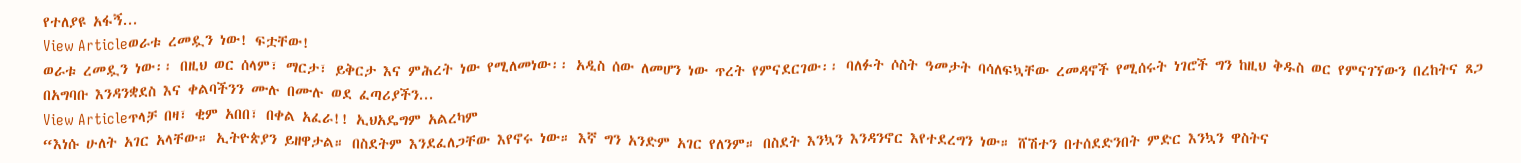የተለያዩ አፋኝ...
View Articleወራቱ ረመዷን ነው! ፍቷቸው!
ወራቱ ረመዷን ነው፡፡ በዚህ ወር ሰላም፣ ማርታ፣ ይቅርታ እና ምሕረት ነው የሚለመነው፡፡ አዲስ ሰው ለመሆን ነው ጥረት የምናደርገው፡፡ ባለፉት ሶስት ዓመታት ባሳለፍኳቸው ረመዳኖች የሚሰሩት ነገሮች ግን ከዚህ ቅዱስ ወር የምናገኘውን በረከትና ጸጋ በአግባቡ እንዳንቋደስ እና ቀልባችንን ሙሉ በሙሉ ወደ ፈጣሪያችን...
View Articleጥላቻ በዛ፣ ቂም አበበ፣ በቀል አፈራ!! ኢህአዴግም አልረካም
“እነሱ ሁለት አገር አላቸው። ኢትዮጵያን ይዘዋታል። በስደትም እንደፈለጋቸው እየኖሩ ነው። እኛ ግን አንድም አገር የለንም። በስደት እንኳን እንዳንኖር እየተደረግን ነው። ሸሽተን በተሰደድንበት ምድር እንኳን ዋስትና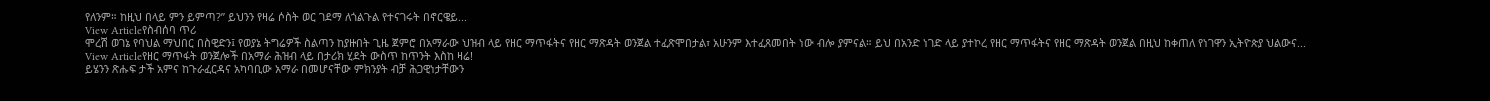የለንም። ከዚህ በላይ ምን ይምጣ?” ይህንን የዛሬ ሶስት ወር ገደማ ለጎልጉል የተናገሩት በኖርዌይ...
View Articleየስብሰባ ጥሪ
ሞረሽ ወገኔ የባህል ማህበር በስዊድን፤ የወያኔ ትግሬዎች ስልጣን ከያዙበት ጊዜ ጀምሮ በአማራው ህዝብ ላይ የዘር ማጥፋትና የዘር ማጽዳት ወንጀል ተፈጽሞበታል፣ አሁንም እተፈጸመበት ነው ብሎ ያምናል። ይህ በአንድ ነገድ ላይ ያተኮረ የዘር ማጥፋትና የዘር ማጽዳት ወንጀል በዚህ ከቀጠለ የነገዋን ኢትዮጵያ ህልውና...
View Articleየዘር ማጥፋት ወንጀሎች በአማራ ሕዝብ ላይ በታሪክ ሂደት ውስጥ ከጥንት እስከ ዛሬ!
ይሄንን ጽሑፍ ታች አምና ከጉራፈርዳና አካባቢው አማራ በመሆናቸው ምክንያት ብቻ ሕጋዊነታቸውን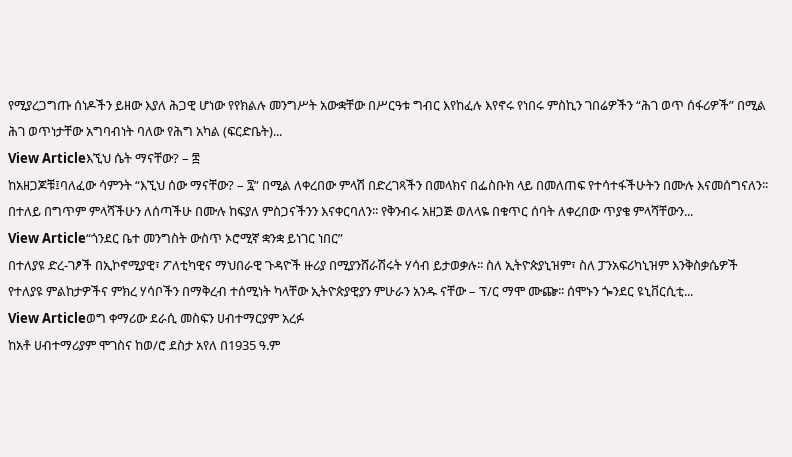የሚያረጋግጡ ሰነዶችን ይዘው እያለ ሕጋዊ ሆነው የየክልሉ መንግሥት አውቋቸው በሥርዓቱ ግብር እየከፈሉ እየኖሩ የነበሩ ምስኪን ገበሬዎችን “ሕገ ወጥ ሰፋሪዎች” በሚል ሕገ ወጥነታቸው አግባብነት ባለው የሕግ አካል (ፍርድቤት)...
View Articleእኚህ ሴት ማናቸው? – ፰
ከአዘጋጆቹ፤ባለፈው ሳምንት “እኚህ ሰው ማናቸው? – ፯” በሚል ለቀረበው ምላሽ በድረገጻችን በመላክና በፌስቡክ ላይ በመለጠፍ የተሳተፋችሁትን በሙሉ እናመሰግናለን፡፡ በተለይ በግጥም ምላሻችሁን ለሰጣችሁ በሙሉ ከፍያለ ምስጋናችንን እናቀርባለን፡፡ የቅንብሩ አዘጋጅ ወለላዬ በቁጥር ሰባት ለቀረበው ጥያቄ ምላሻቸውን...
View Article“ጎንደር ቤተ መንግስት ውስጥ ኦሮሚኛ ቋንቋ ይነገር ነበር”
በተለያዩ ድረ-ገፆች በኢኮኖሚያዊ፣ ፖለቲካዊና ማህበራዊ ጉዳዮች ዙሪያ በሚያንሸራሽሩት ሃሳብ ይታወቃሉ፡፡ ስለ ኢትዮጵያኒዝም፣ ስለ ፓንአፍሪካኒዝም እንቅስቃሴዎች የተለያዩ ምልከታዎችና ምክረ ሃሳቦችን በማቅረብ ተሰሚነት ካላቸው ኢትዮጵያዊያን ምሁራን አንዱ ናቸው – ፕ/ር ማሞ ሙጬ፡፡ ሰሞኑን ጐንደር ዩኒቨርሲቲ...
View Articleወግ ቀማሪው ደራሲ መስፍን ሀብተማርያም አረፉ
ከአቶ ሀብተማሪያም ሞገስና ከወ/ሮ ደስታ አየለ በ1935 ዓ.ም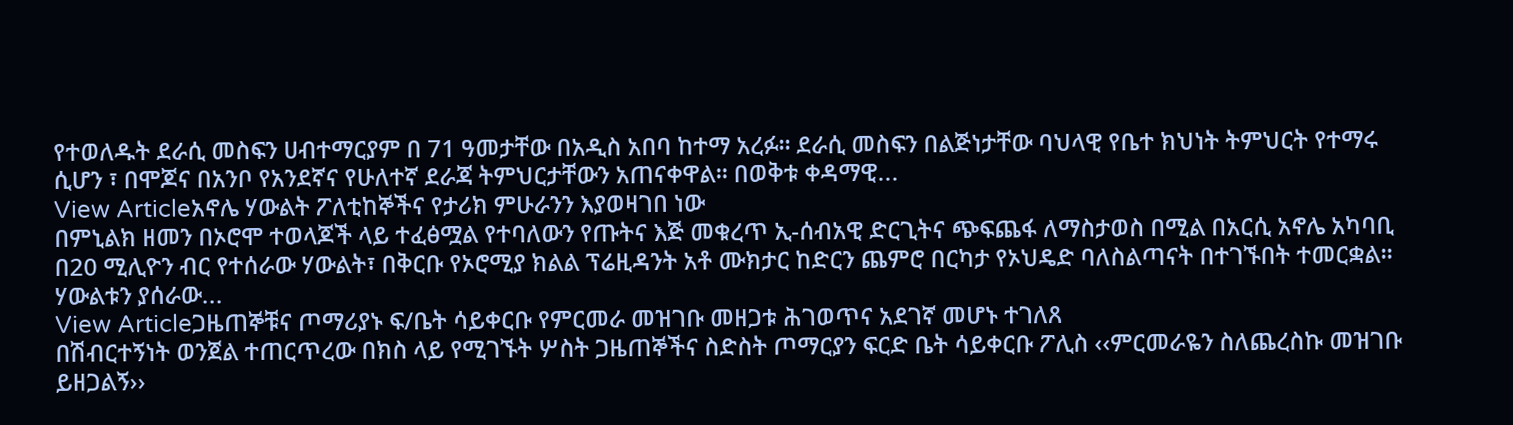የተወለዱት ደራሲ መስፍን ሀብተማርያም በ 71 ዓመታቸው በአዲስ አበባ ከተማ አረፉ። ደራሲ መስፍን በልጅነታቸው ባህላዊ የቤተ ክህነት ትምህርት የተማሩ ሲሆን ፣ በሞጆና በአንቦ የአንደኛና የሁለተኛ ደራጃ ትምህርታቸውን አጠናቀዋል። በወቅቱ ቀዳማዊ...
View Articleአኖሌ ሃውልት ፖለቲከኞችና የታሪክ ምሁራንን እያወዛገበ ነው
በምኒልክ ዘመን በኦሮሞ ተወላጆች ላይ ተፈፅሟል የተባለውን የጡትና እጅ መቁረጥ ኢ-ሰብአዊ ድርጊትና ጭፍጨፋ ለማስታወስ በሚል በአርሲ አኖሌ አካባቢ በ20 ሚሊዮን ብር የተሰራው ሃውልት፣ በቅርቡ የኦሮሚያ ክልል ፕሬዚዳንት አቶ ሙክታር ከድርን ጨምሮ በርካታ የኦህዴድ ባለስልጣናት በተገኙበት ተመርቋል፡፡ ሃውልቱን ያሰራው...
View Articleጋዜጠኞቹና ጦማሪያኑ ፍ/ቤት ሳይቀርቡ የምርመራ መዝገቡ መዘጋቱ ሕገወጥና አደገኛ መሆኑ ተገለጸ
በሽብርተኝነት ወንጀል ተጠርጥረው በክስ ላይ የሚገኙት ሦስት ጋዜጠኞችና ስድስት ጦማርያን ፍርድ ቤት ሳይቀርቡ ፖሊስ ‹‹ምርመራዬን ስለጨረስኩ መዝገቡ ይዘጋልኝ››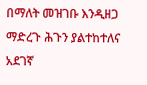በማለት መዝገቡ እንዲዘጋ ማድረጉ ሕጉን ያልተከተለና አደገኛ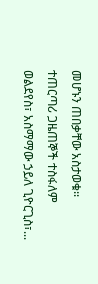መሆኑን ጠበቃቸው አስታወቁ፡፡ ተጠርጣሪ ጋዜጠኞች ተስፋለም ወልደየስ፣ አስማማው ኃይለ ጊዮርጊስ፣...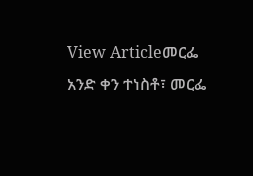View Articleመርፌ
አንድ ቀን ተነስቶ፣ መርፌ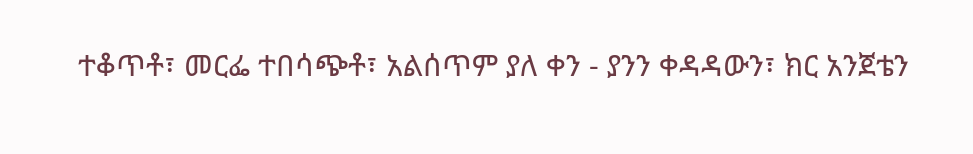ተቆጥቶ፣ መርፌ ተበሳጭቶ፣ አልሰጥም ያለ ቀን - ያንን ቀዳዳውን፣ ክር አንጀቴን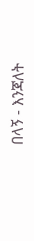በላኝ - እንጃለት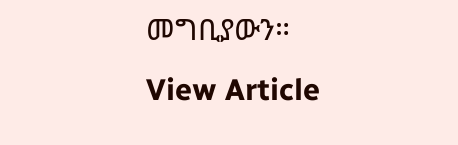መግቢያውን።
View Article